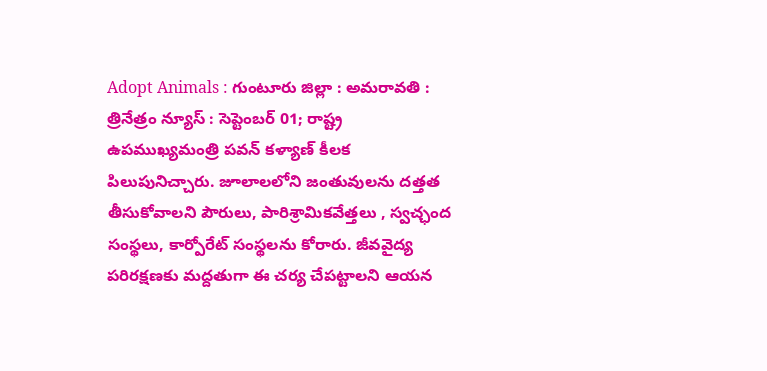Adopt Animals : గుంటూరు జిల్లా : అమరావతి : త్రినేత్రం న్యూస్ : సెప్టెంబర్ 01; రాష్ట్ర ఉపముఖ్యమంత్రి పవన్ కళ్యాణ్ కీలక పిలుపునిచ్చారు. జూలాలలోని జంతువులను దత్తత తీసుకోవాలని పౌరులు, పారిశ్రామికవేత్తలు , స్వచ్ఛంద సంస్థలు, కార్పోరేట్ సంస్థలను కోరారు. జీవవైద్య పరిరక్షణకు మద్దతుగా ఈ చర్య చేపట్టాలని ఆయన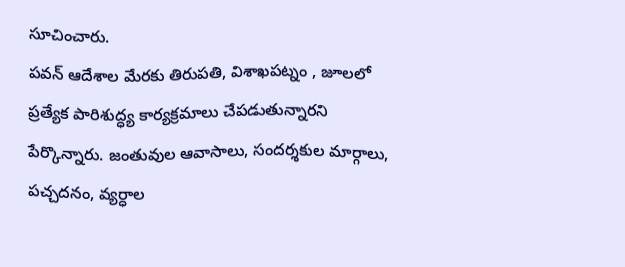సూచించారు.
పవన్ ఆదేశాల మేరకు తిరుపతి, విశాఖపట్నం , జూలలో ప్రత్యేక పారిశుద్ధ్య కార్యక్రమాలు చేపడుతున్నారని పేర్కొన్నారు. జంతువుల ఆవాసాలు, సందర్శకుల మార్గాలు, పచ్చదనం, వ్యర్ధాల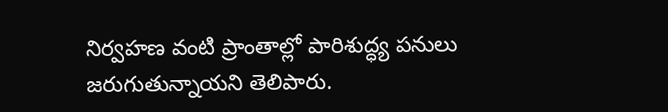నిర్వహణ వంటి ప్రాంతాల్లో పారిశుద్ధ్య పనులు జరుగుతున్నాయని తెలిపారు.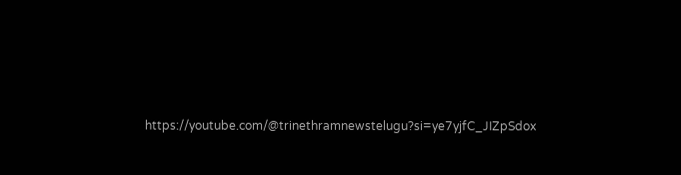https://youtube.com/@trinethramnewstelugu?si=ye7yjfC_JIZpSdox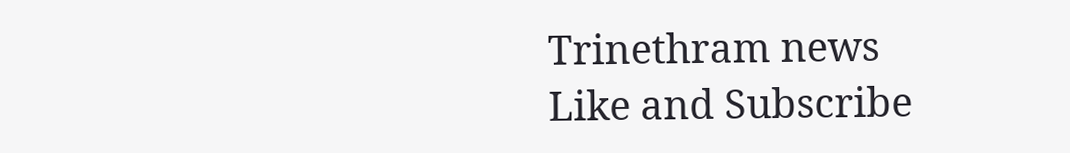Trinethram news
Like and Subscribe